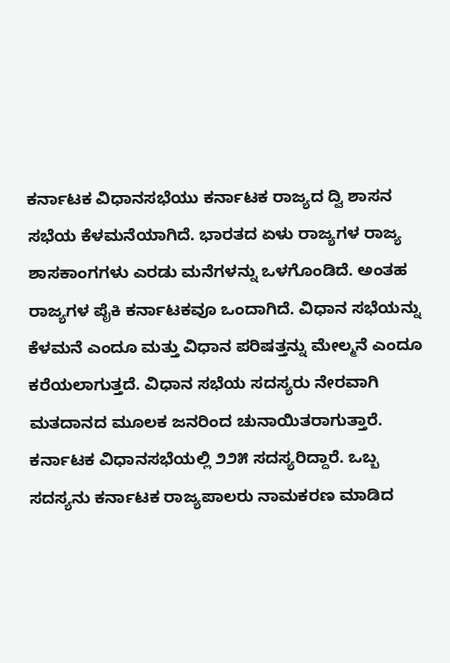ಕರ್ನಾಟಕ ವಿಧಾನಸಭೆಯು ಕರ್ನಾಟಕ ರಾಜ್ಯದ ದ್ವಿ ಶಾಸನ ಸಭೆಯ ಕೆಳಮನೆಯಾಗಿದೆ. ಭಾರತದ ಏಳು ರಾಜ್ಯಗಳ ರಾಜ್ಯ ಶಾಸಕಾಂಗಗಳು ಎರಡು ಮನೆಗಳನ್ನು ಒಳಗೊಂಡಿದೆ. ಅಂತಹ ರಾಜ್ಯಗಳ ಪೈಕಿ ಕರ್ನಾಟಕವೂ ಒಂದಾಗಿದೆ. ವಿಧಾನ ಸಭೆಯನ್ನು ಕೆಳಮನೆ ಎಂದೂ ಮತ್ತು ವಿಧಾನ ಪರಿಷತ್ತನ್ನು ಮೇಲ್ಮನೆ ಎಂದೂ ಕರೆಯಲಾಗುತ್ತದೆ. ವಿಧಾನ ಸಭೆಯ ಸದಸ್ಯರು ನೇರವಾಗಿ ಮತದಾನದ ಮೂಲಕ ಜನರಿಂದ ಚುನಾಯಿತರಾಗುತ್ತಾರೆ. ಕರ್ನಾಟಕ ವಿಧಾನಸಭೆಯಲ್ಲಿ ೨೨೫ ಸದಸ್ಯರಿದ್ದಾರೆ. ಒಬ್ಬ ಸದಸ್ಯನು ಕರ್ನಾಟಕ ರಾಜ್ಯಪಾಲರು ನಾಮಕರಣ ಮಾಡಿದ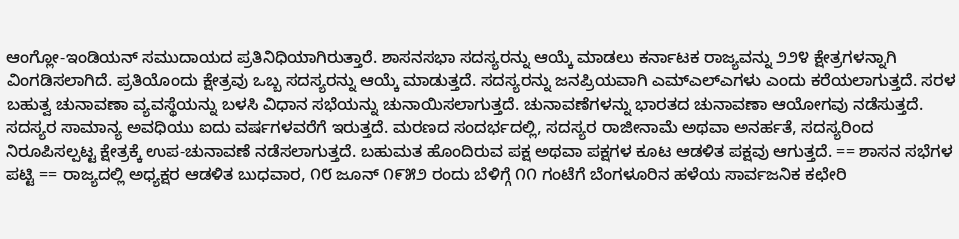ಆಂಗ್ಲೋ-ಇಂಡಿಯನ್ ಸಮುದಾಯದ ಪ್ರತಿನಿಧಿಯಾಗಿರುತ್ತಾರೆ. ಶಾಸನಸಭಾ ಸದಸ್ಯರನ್ನು ಆಯ್ಕೆ ಮಾಡಲು ಕರ್ನಾಟಕ ರಾಜ್ಯವನ್ನು ೨೨೪ ಕ್ಷೇತ್ರಗಳನ್ನಾಗಿ ವಿಂಗಡಿಸಲಾಗಿದೆ. ಪ್ರತಿಯೊಂದು ಕ್ಷೇತ್ರವು ಒಬ್ಬ ಸದಸ್ಯರನ್ನು ಆಯ್ಕೆ ಮಾಡುತ್ತದೆ. ಸದಸ್ಯರನ್ನು ಜನಪ್ರಿಯವಾಗಿ ಎಮ್ಎಲ್ಎಗಳು ಎಂದು ಕರೆಯಲಾಗುತ್ತದೆ. ಸರಳ ಬಹುತ್ವ ಚುನಾವಣಾ ವ್ಯವಸ್ಥೆಯನ್ನು ಬಳಸಿ ವಿಧಾನ ಸಭೆಯನ್ನು ಚುನಾಯಿಸಲಾಗುತ್ತದೆ. ಚುನಾವಣೆಗಳನ್ನು ಭಾರತದ ಚುನಾವಣಾ ಆಯೋಗವು ನಡೆಸುತ್ತದೆ. ಸದಸ್ಯರ ಸಾಮಾನ್ಯ ಅವಧಿಯು ಐದು ವರ್ಷಗಳವರೆಗೆ ಇರುತ್ತದೆ. ಮರಣದ ಸಂದರ್ಭದಲ್ಲಿ, ಸದಸ್ಯರ ರಾಜೀನಾಮೆ ಅಥವಾ ಅನರ್ಹತೆ, ಸದಸ್ಯರಿಂದ ನಿರೂಪಿಸಲ್ಪಟ್ಟ ಕ್ಷೇತ್ರಕ್ಕೆ ಉಪ-ಚುನಾವಣೆ ನಡೆಸಲಾಗುತ್ತದೆ. ಬಹುಮತ ಹೊಂದಿರುವ ಪಕ್ಷ ಅಥವಾ ಪಕ್ಷಗಳ ಕೂಟ ಆಡಳಿತ ಪಕ್ಷವು ಆಗುತ್ತದೆ. == ಶಾಸನ ಸಭೆಗಳ ಪಟ್ಟಿ == ರಾಜ್ಯದಲ್ಲಿ ಅಧ್ಯಕ್ಷರ ಆಡಳಿತ ಬುಧವಾರ, ೧೮ ಜೂನ್ ೧೯೫೨ ರಂದು ಬೆಳಿಗ್ಗೆ ೧೧ ಗಂಟೆಗೆ ಬೆಂಗಳೂರಿನ ಹಳೆಯ ಸಾರ್ವಜನಿಕ ಕಛೇರಿ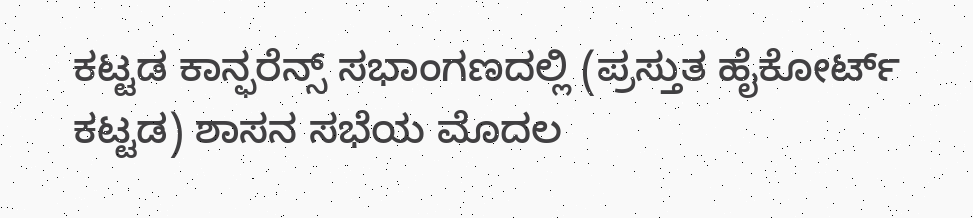ಕಟ್ಟಡ ಕಾನ್ಫರೆನ್ಸ್ ಸಭಾಂಗಣದಲ್ಲಿ (ಪ್ರಸ್ತುತ ಹೈಕೋರ್ಟ್ ಕಟ್ಟಡ) ಶಾಸನ ಸಭೆಯ ಮೊದಲ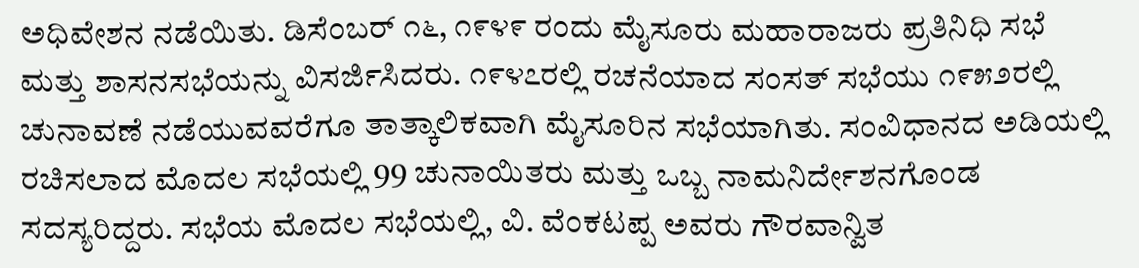ಅಧಿವೇಶನ ನಡೆಯಿತು. ಡಿಸೆಂಬರ್ ೧೬, ೧೯೪೯ ರಂದು ಮೈಸೂರು ಮಹಾರಾಜರು ಪ್ರತಿನಿಧಿ ಸಭೆ ಮತ್ತು ಶಾಸನಸಭೆಯನ್ನು ವಿಸರ್ಜಿಸಿದರು. ೧೯೪೭ರಲ್ಲಿ ರಚನೆಯಾದ ಸಂಸತ್ ಸಭೆಯು ೧೯೫೨ರಲ್ಲಿ ಚುನಾವಣೆ ನಡೆಯುವವರೆಗೂ ತಾತ್ಕಾಲಿಕವಾಗಿ ಮೈಸೂರಿನ ಸಭೆಯಾಗಿತು. ಸಂವಿಧಾನದ ಅಡಿಯಲ್ಲಿ ರಚಿಸಲಾದ ಮೊದಲ ಸಭೆಯಲ್ಲಿ 99 ಚುನಾಯಿತರು ಮತ್ತು ಒಬ್ಬ ನಾಮನಿರ್ದೇಶನಗೊಂಡ ಸದಸ್ಯರಿದ್ದರು. ಸಭೆಯ ಮೊದಲ ಸಭೆಯಲ್ಲಿ, ವಿ. ವೆಂಕಟಪ್ಪ ಅವರು ಗೌರವಾನ್ವಿತ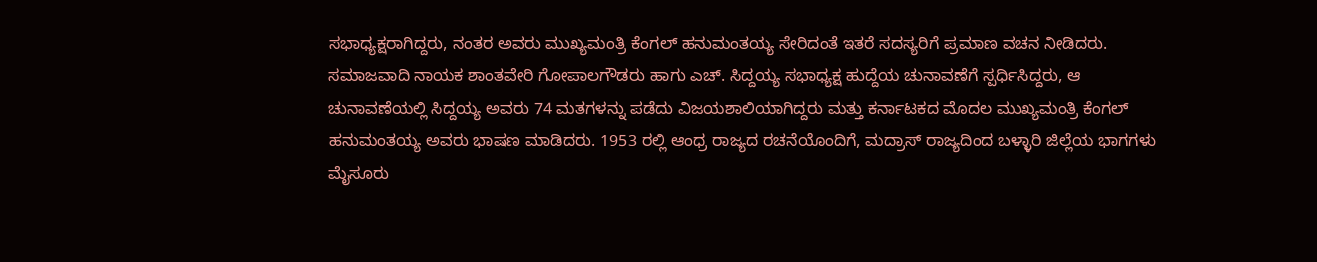ಸಭಾಧ್ಯಕ್ಷರಾಗಿದ್ದರು, ನಂತರ ಅವರು ಮುಖ್ಯಮಂತ್ರಿ ಕೆಂಗಲ್ ಹನುಮಂತಯ್ಯ ಸೇರಿದಂತೆ ಇತರೆ ಸದಸ್ಯರಿಗೆ ಪ್ರಮಾಣ ವಚನ ನೀಡಿದರು. ಸಮಾಜವಾದಿ ನಾಯಕ ಶಾಂತವೇರಿ ಗೋಪಾಲಗೌಡರು ಹಾಗು ಎಚ್. ಸಿದ್ದಯ್ಯ ಸಭಾಧ್ಯಕ್ಷ ಹುದ್ದೆಯ ಚುನಾವಣೆಗೆ ಸ್ಪರ್ಧಿಸಿದ್ದರು, ಆ ಚುನಾವಣೆಯಲ್ಲಿ ಸಿದ್ದಯ್ಯ ಅವರು 74 ಮತಗಳನ್ನು ಪಡೆದು ವಿಜಯಶಾಲಿಯಾಗಿದ್ದರು ಮತ್ತು ಕರ್ನಾಟಕದ ಮೊದಲ ಮುಖ್ಯಮಂತ್ರಿ ಕೆಂಗಲ್ ಹನುಮಂತಯ್ಯ ಅವರು ಭಾಷಣ ಮಾಡಿದರು. 1953 ರಲ್ಲಿ ಆಂಧ್ರ ರಾಜ್ಯದ ರಚನೆಯೊಂದಿಗೆ, ಮದ್ರಾಸ್ ರಾಜ್ಯದಿಂದ ಬಳ್ಳಾರಿ ಜಿಲ್ಲೆಯ ಭಾಗಗಳು ಮೈಸೂರು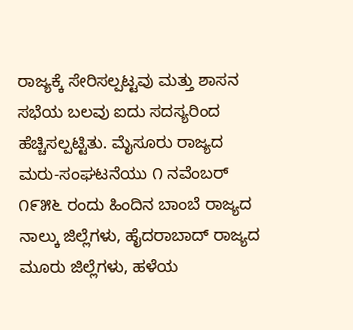ರಾಜ್ಯಕ್ಕೆ ಸೇರಿಸಲ್ಪಟ್ಟವು ಮತ್ತು ಶಾಸನ ಸಭೆಯ ಬಲವು ಐದು ಸದಸ್ಯರಿಂದ ಹೆಚ್ಚಿಸಲ್ಪಟ್ಟಿತು. ಮೈಸೂರು ರಾಜ್ಯದ ಮರು-ಸಂಘಟನೆಯು ೧ ನವೆಂಬರ್ ೧೯೫೬ ರಂದು ಹಿಂದಿನ ಬಾಂಬೆ ರಾಜ್ಯದ ನಾಲ್ಕು ಜಿಲ್ಲೆಗಳು, ಹೈದರಾಬಾದ್ ರಾಜ್ಯದ ಮೂರು ಜಿಲ್ಲೆಗಳು, ಹಳೆಯ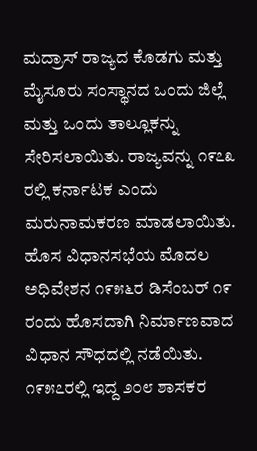ಮದ್ರಾಸ್ ರಾಜ್ಯದ ಕೊಡಗು ಮತ್ತು ಮೈಸೂರು ಸಂಸ್ಥಾನದ ಒಂದು ಜಿಲ್ಲೆ ಮತ್ತು ಒಂದು ತಾಲ್ಲೂಕನ್ನು ಸೇರಿಸಲಾಯಿತು. ರಾಜ್ಯವನ್ನು ೧೯೭೩ ರಲ್ಲಿ ಕರ್ನಾಟಕ ಎಂದು ಮರುನಾಮಕರಣ ಮಾಡಲಾಯಿತು. ಹೊಸ ವಿಧಾನಸಭೆಯ ಮೊದಲ ಅಧಿವೇಶನ ೧೯೫೬ರ ಡಿಸೆಂಬರ್ ೧೯ ರಂದು ಹೊಸದಾಗಿ ನಿರ್ಮಾಣವಾದ ವಿಧಾನ ಸೌಧದಲ್ಲಿ ನಡೆಯಿತು. ೧೯೫೭ರಲ್ಲಿ ಇದ್ದ ೨೦೮ ಶಾಸಕರ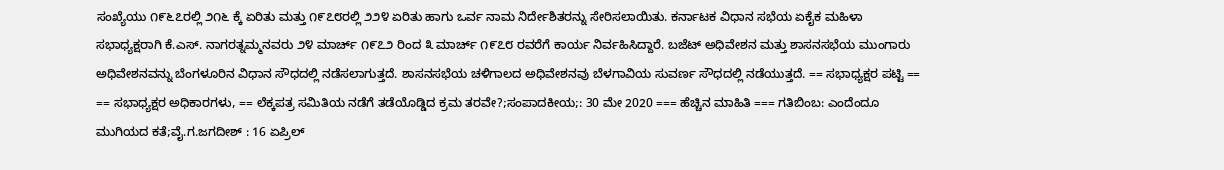ಸಂಖ್ಯೆಯು ೧೯೬೭ರಲ್ಲಿ ೨೧೬ ಕ್ಕೆ ಏರಿತು ಮತ್ತು ೧೯೭೮ರಲ್ಲಿ ೨೨೪ ಏರಿತು ಹಾಗು ಒರ್ವ ನಾಮ ನಿರ್ದೇಶಿತರನ್ನು ಸೇರಿಸಲಾಯಿತು. ಕರ್ನಾಟಕ ವಿಧಾನ ಸಭೆಯ ಏಕೈಕ ಮಹಿಳಾ ಸಭಾಧ್ಯಕ್ಷರಾಗಿ ಕೆ.ಎಸ್. ನಾಗರತ್ನಮ್ಮನವರು ೨೪ ಮಾರ್ಚ್ ೧೯೭೨ ರಿಂದ ೩ ಮಾರ್ಚ್ ೧೯೭೮ ರವರೆಗೆ ಕಾರ್ಯ ನಿರ್ವಹಿಸಿದ್ದಾರೆ. ಬಜೆಟ್ ಅಧಿವೇಶನ ಮತ್ತು ಶಾಸನಸಭೆಯ ಮುಂಗಾರು ಅಧಿವೇಶನವನ್ನು ಬೆಂಗಳೂರಿನ ವಿಧಾನ ಸೌಧದಲ್ಲಿ ನಡೆಸಲಾಗುತ್ತದೆ. ಶಾಸನಸಭೆಯ ಚಳಿಗಾಲದ ಅಧಿವೇಶನವು ಬೆಳಗಾವಿಯ ಸುವರ್ಣ ಸೌಧದಲ್ಲಿ ನಡೆಯುತ್ತದೆ. == ಸಭಾಧ್ಯಕ್ಷರ ಪಟ್ಟಿ == == ಸಭಾಧ್ಯಕ್ಷರ ಅಧಿಕಾರಗಳು, == ಲೆಕ್ಕಪತ್ರ ಸಮಿತಿಯ ನಡೆಗೆ ತಡೆಯೊಡ್ಡಿದ ಕ್ರಮ ತರವೇ?;ಸಂಪಾದಕೀಯ;: 30 ಮೇ 2020 === ಹೆಚ್ಚಿನ ಮಾಹಿತಿ === ಗತಿಬಿಂಬ: ಎಂದೆಂದೂ ಮುಗಿಯದ ಕತೆ;ವೈ.ಗ.ಜಗದೀಶ್‌ : 16 ಏಪ್ರಿಲ್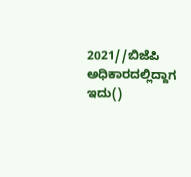2021//ಬಿಜೆಪಿ ಅಧಿಕಾರದಲ್ಲಿದ್ದಾಗ ಇದು()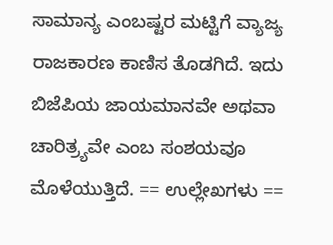ಸಾಮಾನ್ಯ ಎಂಬಷ್ಟರ ಮಟ್ಟಿಗೆ ವ್ಯಾಜ್ಯ ರಾಜಕಾರಣ ಕಾಣಿಸ ತೊಡಗಿದೆ. ಇದು ಬಿಜೆಪಿಯ ಜಾಯಮಾನವೇ ಅಥವಾ ಚಾರಿತ್ರ್ಯವೇ ಎಂಬ ಸಂಶಯವೂ ಮೊಳೆಯುತ್ತಿದೆ. == ಉಲ್ಲೇಖಗಳು ==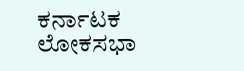ಕರ್ನಾಟಕ ಲೋಕಸಭಾ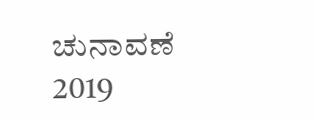ಚುನಾವಣೆ 2019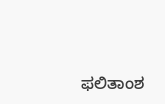ಫಲಿತಾಂಶ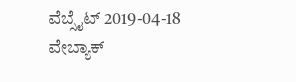ವೆಬ್ಸೈಟ್ 2019-04-18 ವೇಬ್ಯಾಕ್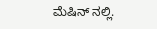ಮೆಷಿನ್ ನಲ್ಲಿ.